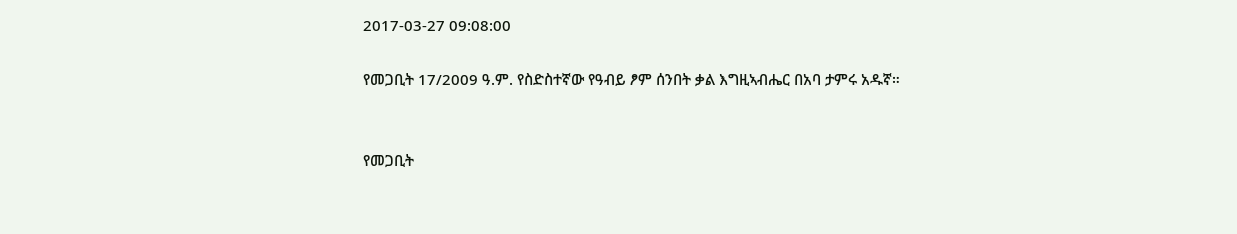2017-03-27 09:08:00

የመጋቢት 17/2009 ዓ.ም. የስድስተኛው የዓብይ ፆም ሰንበት ቃል እግዚኣብሔር በአባ ታምሩ አዱኛ።


የመጋቢት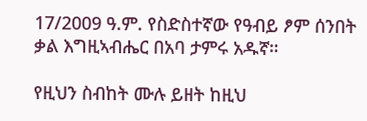17/2009 ዓ.ም. የስድስተኛው የዓብይ ፆም ሰንበት ቃል እግዚኣብሔር በአባ ታምሩ አዱኛ።

የዚህን ስብከት ሙሉ ይዘት ከዚህ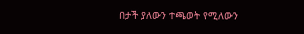በታች ያለውን ተጫወት የሚለውን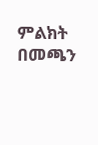ምልክት በመጫን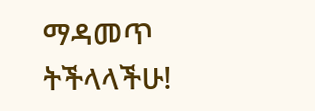ማዳመጥ ትችላላችሁ!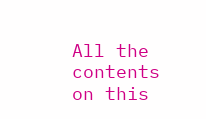All the contents on this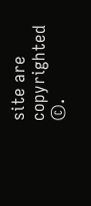site are copyrighted ©.